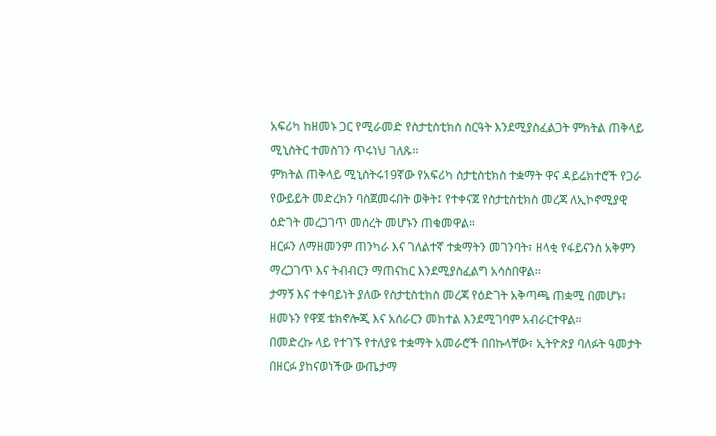አፍሪካ ከዘመኑ ጋር የሚራመድ የስታቲስቲክስ ስርዓት እንደሚያስፈልጋት ምክትል ጠቅላይ ሚኒስትር ተመስገን ጥሩነህ ገለጹ፡፡
ምክትል ጠቅላይ ሚኒስትሩ19ኛው የአፍሪካ ስታቲስቲክስ ተቋማት ዋና ዳይሬክተሮች የጋራ የውይይት መድረክን ባስጀመሩበት ወቅት፤ የተቀናጀ የስታቲስቲክስ መረጃ ለኢኮኖሚያዊ ዕድገት መረጋገጥ መሰረት መሆኑን ጠቁመዋል።
ዘርፉን ለማዘመንም ጠንካራ እና ገለልተኛ ተቋማትን መገንባት፣ ዘላቂ የፋይናንስ አቅምን ማረጋገጥ እና ትብብርን ማጠናከር እንደሚያስፈልግ አሳስበዋል፡፡
ታማኝ እና ተቀባይነት ያለው የስታቲስቲክስ መረጃ የዕድገት አቅጣጫ ጠቋሚ በመሆኑ፣ ዘመኑን የዋጀ ቴክኖሎጂ እና አሰራርን መከተል እንደሚገባም አብራርተዋል፡፡
በመድረኩ ላይ የተገኙ የተለያዩ ተቋማት አመራሮች በበኩላቸው፣ ኢትዮጵያ ባለፉት ዓመታት በዘርፉ ያከናወነችው ውጤታማ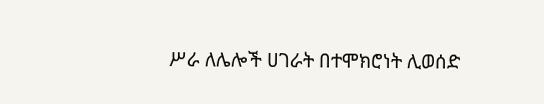ሥራ ለሌሎች ሀገራት በተሞክሮነት ሊወሰድ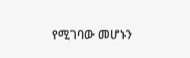የሚገባው መሆኑን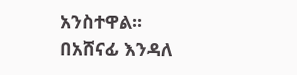አንስተዋል፡፡
በአሸናፊ እንዳለ